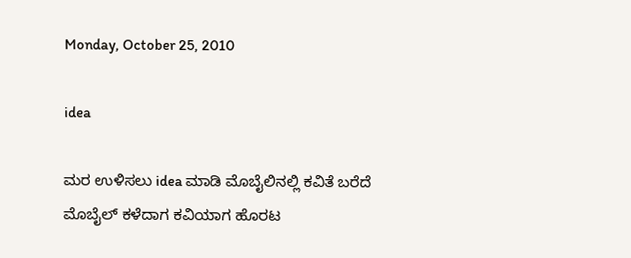Monday, October 25, 2010

idea

ಮರ ಉಳಿಸಲು idea ಮಾಡಿ ಮೊಬೈಲಿನಲ್ಲಿ ಕವಿತೆ ಬರೆದೆ
ಮೊಬೈಲ್ ಕಳೆದಾಗ ಕವಿಯಾಗ ಹೊರಟ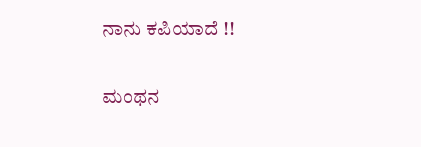ನಾನು ಕಪಿಯಾದೆ !!

ಮಂಥನ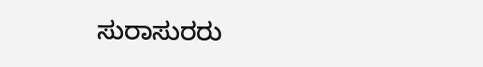ಸುರಾಸುರರು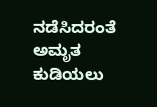ನಡೆಸಿದರಂತೆ ಅಮೃತ ಕುಡಿಯಲು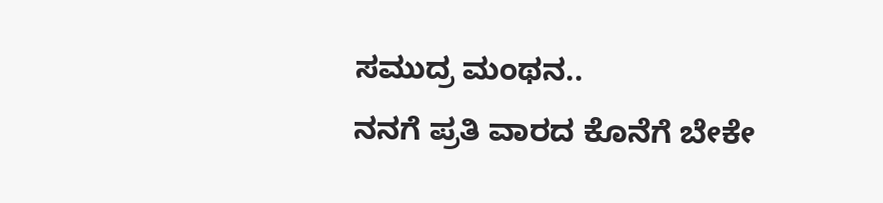ಸಮುದ್ರ ಮಂಥನ..
ನನಗೆ ಪ್ರತಿ ವಾರದ ಕೊನೆಗೆ ಬೇಕೇ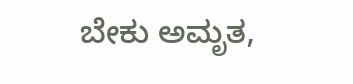ಬೇಕು ಅಮೃತ,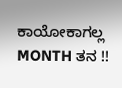ಕಾಯೋಕಾಗಲ್ಲ
MONTH ತನ !!